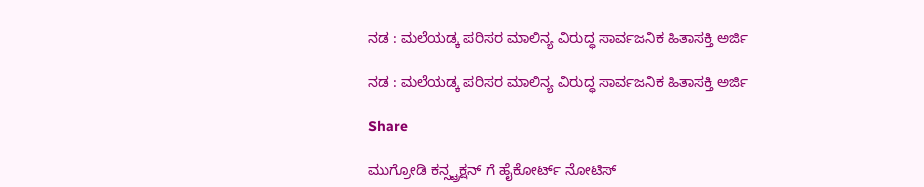ನಡ : ಮಲೆಯಡ್ಕ ಪರಿಸರ ಮಾಲಿನ್ಯ ವಿರುದ್ಧ ಸಾರ್ವಜನಿಕ ಹಿತಾಸಕ್ತಿ ಅರ್ಜಿ

ನಡ : ಮಲೆಯಡ್ಕ ಪರಿಸರ ಮಾಲಿನ್ಯ ವಿರುದ್ಧ ಸಾರ್ವಜನಿಕ ಹಿತಾಸಕ್ತಿ ಅರ್ಜಿ

Share

ಮುಗ್ರೋಡಿ ಕನ್ಸ್ಟ್ರಕ್ಷನ್ ಗೆ ಹೈಕೋರ್ಟ್ ನೋಟಿಸ್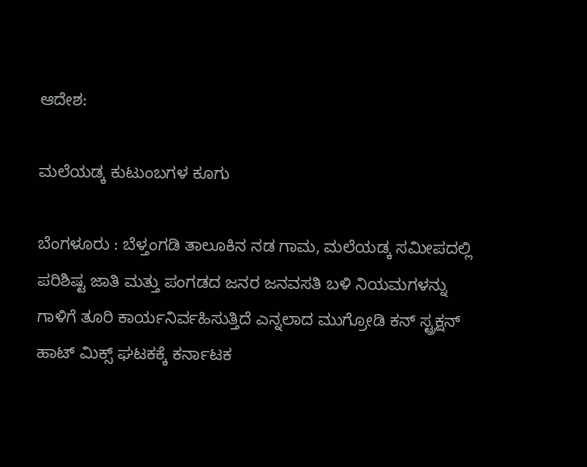ಆದೇಶ:

ಮಲೆಯಡ್ಕ ಕುಟುಂಬಗಳ ಕೂಗು

ಬೆಂಗಳೂರು : ಬೆಳ್ತಂಗಡಿ ತಾಲೂಕಿನ ನಡ ಗಾಮ, ಮಲೆಯಡ್ಕ ಸಮೀಪದಲ್ಲಿ ಪರಿಶಿಷ್ಟ ಜಾತಿ ಮತ್ತು ಪಂಗಡದ ಜನರ ಜನವಸತಿ ಬಳಿ ನಿಯಮಗಳನ್ನು ಗಾಳಿಗೆ ತೂರಿ ಕಾರ್ಯನಿರ್ವಹಿಸುತ್ತಿದೆ ಎನ್ನಲಾದ ಮುಗ್ರೋಡಿ ಕನ್ ಸ್ಟ್ರಕ್ಷನ್ ಹಾಟ್ ಮಿಕ್ಸ್ ಘಟಕಕ್ಕೆ ಕರ್ನಾಟಕ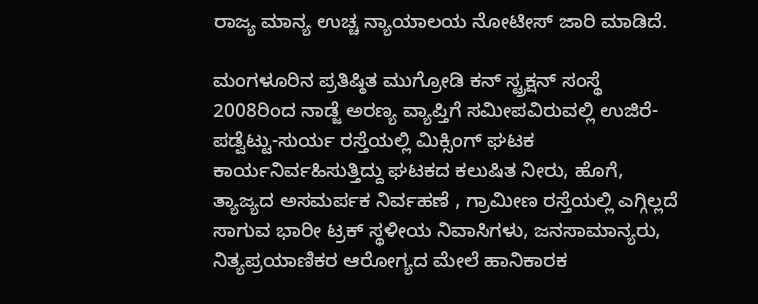ರಾಜ್ಯ ಮಾನ್ಯ ಉಚ್ಚ ನ್ಯಾಯಾಲಯ ನೋಟೀಸ್ ಜಾರಿ ಮಾಡಿದೆ.

ಮಂಗಳೂರಿನ ಪ್ರತಿಷ್ಠಿತ ಮುಗ್ರೋಡಿ ಕನ್ ಸ್ಟ್ರಕ್ಷನ್ ಸಂಸ್ಥೆ 2008ರಿಂದ ನಾಡ್ಜೆ ಅರಣ್ಯ ವ್ಯಾಪ್ತಿಗೆ ಸಮೀಪವಿರುವಲ್ಲಿ ಉಜಿರೆ- ಪಡ್ವೆಟ್ಟು-ಸುರ್ಯ ರಸ್ತೆಯಲ್ಲಿ ಮಿಕ್ಸಿಂಗ್ ಘಟಕ ಕಾರ್ಯನಿರ್ವಹಿಸುತ್ತಿದ್ದು ಘಟಕದ ಕಲುಷಿತ ನೀರು, ಹೊಗೆ, ತ್ಯಾಜ್ಯದ ಅಸಮರ್ಪಕ ನಿರ್ವಹಣೆ , ಗ್ರಾಮೀಣ ರಸ್ತೆಯಲ್ಲಿ ಎಗ್ಗಿಲ್ಲದೆ ಸಾಗುವ ಭಾರೀ ಟ್ರಕ್ ಸ್ಥಳೀಯ ನಿವಾಸಿಗಳು, ಜನಸಾಮಾನ್ಯರು, ನಿತ್ಯಪ್ರಯಾಣಿಕರ ಆರೋಗ್ಯದ ಮೇಲೆ ಹಾನಿಕಾರಕ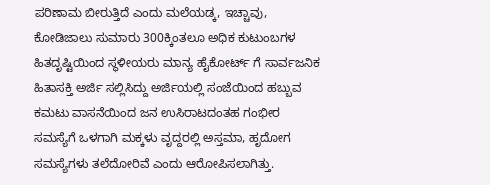ಪರಿಣಾಮ ಬೀರುತ್ತಿದೆ ಎಂದು ಮಲೆಯಡ್ಕ, ಇಚ್ಚಾವು, ಕೋಡಿಜಾಲು ಸುಮಾರು 300ಕ್ಕಿಂತಲೂ ಅಧಿಕ ಕುಟುಂಬಗಳ ಹಿತದೃಷ್ಟಿಯಿಂದ ಸ್ಥಳೀಯರು ಮಾನ್ಯ ಹೈಕೋರ್ಟ್ ಗೆ ಸಾರ್ವಜನಿಕ ಹಿತಾಸಕ್ತಿ ಅರ್ಜಿ ಸಲ್ಲಿಸಿದ್ದು ಅರ್ಜಿಯಲ್ಲಿ ಸಂಜೆಯಿಂದ ಹಬ್ಬುವ ಕಮಟು ವಾಸನೆಯಿಂದ ಜನ ಉಸಿರಾಟದಂತಹ ಗಂಭೀರ ಸಮಸ್ಯೆಗೆ ಒಳಗಾಗಿ ಮಕ್ಕಳು ವೃದ್ದರಲ್ಲಿ ಅಸ್ತಮಾ, ಹೃದೋಗ ಸಮಸ್ಯೆಗಳು ತಲೆದೋರಿವೆ ಎಂದು ಆರೋಪಿಸಲಾಗಿತ್ತು.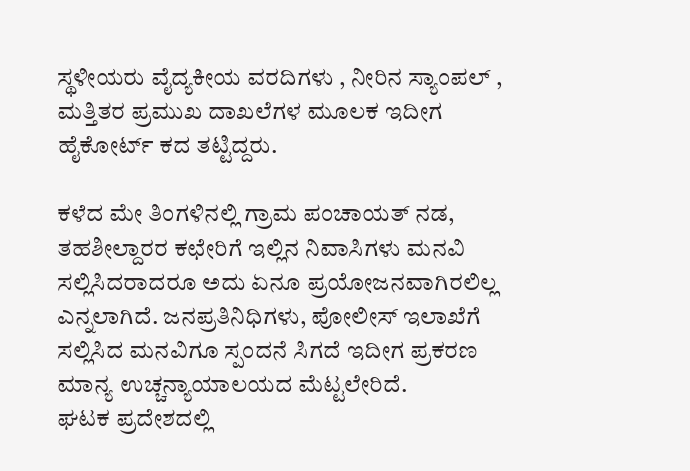ಸ್ಥಳೀಯರು ವೈದ್ಯಕೀಯ ವರದಿಗಳು , ನೀರಿನ ಸ್ಯಾಂಪಲ್ , ಮತ್ತಿತರ ಪ್ರಮುಖ ದಾಖಲೆಗಳ ಮೂಲಕ ಇದೀಗ ಹೈಕೋರ್ಟ್ ಕದ ತಟ್ಟಿದ್ದರು.

ಕಳೆದ ಮೇ ತಿಂಗಳಿನಲ್ಲಿ ಗ್ರಾಮ ಪಂಚಾಯತ್ ನಡ, ತಹಶೀಲ್ದಾರರ ಕಛೇರಿಗೆ ಇಲ್ಲಿನ ನಿವಾಸಿಗಳು ಮನವಿ ಸಲ್ಲಿಸಿದರಾದರೂ ಅದು ಏನೂ ಪ್ರಯೋಜನವಾಗಿರಲಿಲ್ಲ ಎನ್ನಲಾಗಿದೆ. ಜನಪ್ರತಿನಿಧಿಗಳು, ಪೋಲೀಸ್ ಇಲಾಖೆಗೆ ಸಲ್ಲಿಸಿದ ಮನವಿಗೂ ಸ್ಪಂದನೆ ಸಿಗದೆ ಇದೀಗ ಪ್ರಕರಣ ಮಾನ್ಯ ಉಚ್ಚನ್ಯಾಯಾಲಯದ ಮೆಟ್ಟಲೇರಿದೆ.
ಘಟಕ ಪ್ರದೇಶದಲ್ಲಿ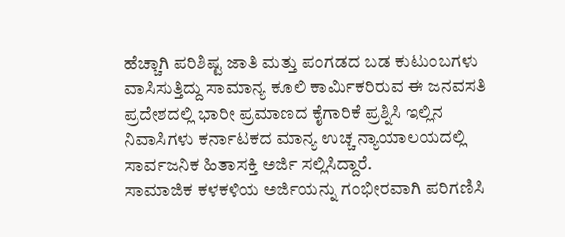ಹೆಚ್ಚಾಗಿ ಪರಿಶಿಷ್ಟ ಜಾತಿ ಮತ್ತು ಪಂಗಡದ ಬಡ ಕುಟುಂಬಗಳು ವಾಸಿಸುತ್ತಿದ್ದು ಸಾಮಾನ್ಯ ಕೂಲಿ ಕಾರ್ಮಿಕರಿರುವ ಈ ಜನವಸತಿ ಪ್ರದೇಶದಲ್ಲಿ ಭಾರೀ ಪ್ರಮಾಣದ ಕೈಗಾರಿಕೆ ಪ್ರಶ್ನಿಸಿ ಇಲ್ಲಿನ ನಿವಾಸಿಗಳು ಕರ್ನಾಟಕದ ಮಾನ್ಯ ಉಚ್ಚ ನ್ಯಾಯಾಲಯದಲ್ಲಿ ಸಾರ್ವಜನಿಕ ಹಿತಾಸಕ್ತಿ ಅರ್ಜಿ ಸಲ್ಲಿಸಿದ್ದಾರೆ.
ಸಾಮಾಜಿಕ ಕಳಕಳಿಯ ಅರ್ಜಿಯನ್ನು ಗಂಭೀರವಾಗಿ ಪರಿಗಣಿಸಿ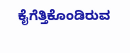ಕೈಗೆತ್ತಿಕೊಂಡಿರುವ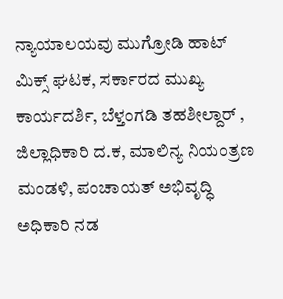ನ್ಯಾಯಾಲಯವು ಮುಗ್ರೋಡಿ ಹಾಟ್ ಮಿಕ್ಸ್ ಘಟಕ, ಸರ್ಕಾರದ ಮುಖ್ಯ ಕಾರ್ಯದರ್ಶಿ, ಬೆಳ್ತಂಗಡಿ ತಹಶೀಲ್ದಾರ್ , ಜಿಲ್ಲಾಧಿಕಾರಿ ದ.ಕ, ಮಾಲಿನ್ಯ ನಿಯಂತ್ರಣ ಮಂಡಳಿ, ಪಂಚಾಯತ್ ಅಭಿವೃದ್ಧಿ ಅಧಿಕಾರಿ ನಡ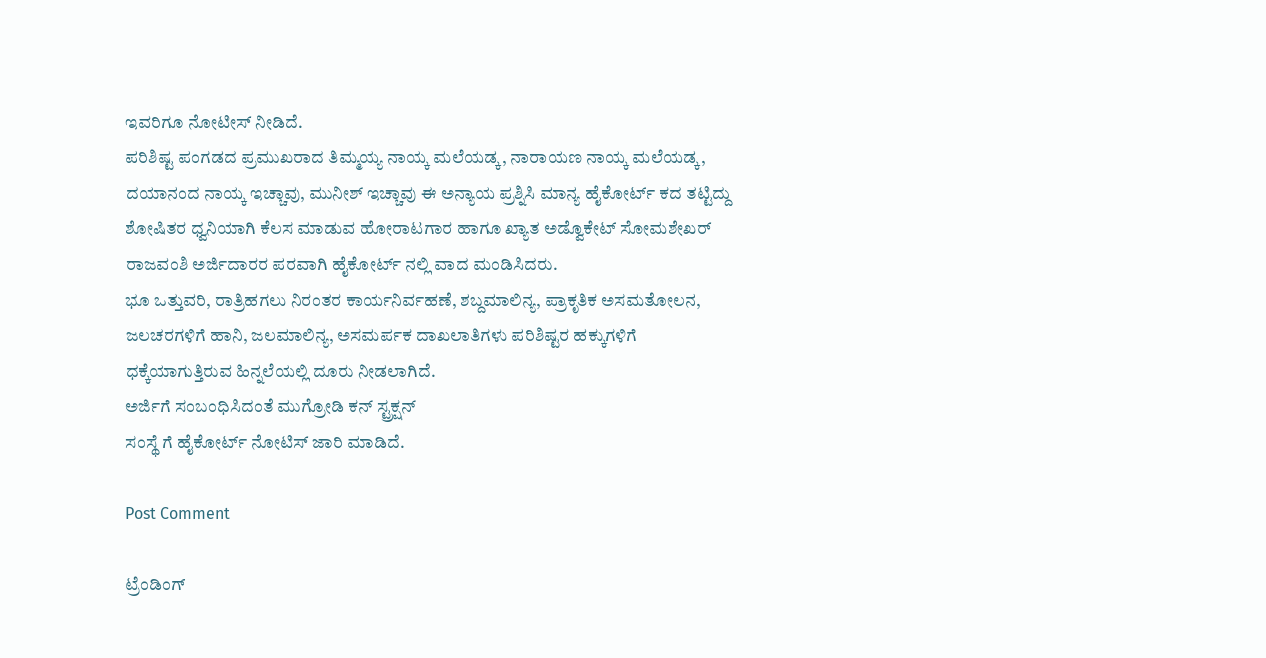ಇವರಿಗೂ ನೋಟೀಸ್ ನೀಡಿದೆ‌.
ಪರಿಶಿಷ್ಟ ಪಂಗಡದ ಪ್ರಮುಖರಾದ ತಿಮ್ಮಯ್ಯ ನಾಯ್ಕ ಮಲೆಯಡ್ಕ, ನಾರಾಯಣ ನಾಯ್ಕ ಮಲೆಯಡ್ಕ, ದಯಾನಂದ ನಾಯ್ಕ ಇಚ್ಚಾವು, ಮುನೀಶ್ ಇಚ್ಚಾವು ಈ ಅನ್ಯಾಯ ಪ್ರಶ್ನಿಸಿ ಮಾನ್ಯ ಹೈಕೋರ್ಟ್ ಕದ ತಟ್ಟಿದ್ದು ಶೋಷಿತರ ಧ್ವನಿಯಾಗಿ ಕೆಲಸ ಮಾಡುವ ಹೋರಾಟಗಾರ ಹಾಗೂ ಖ್ಯಾತ ಅಡ್ವೊಕೇಟ್ ಸೋಮಶೇಖರ್ ರಾಜವಂಶಿ ಅರ್ಜಿದಾರರ ಪರವಾಗಿ ಹೈಕೋರ್ಟ್ ನಲ್ಲಿ ವಾದ ಮಂಡಿಸಿದರು.
ಭೂ ಒತ್ತುವರಿ, ರಾತ್ರಿಹಗಲು ನಿರಂತರ ಕಾರ್ಯನಿರ್ವಹಣೆ, ಶಬ್ದಮಾಲಿನ್ಯ, ಪ್ರಾಕೃತಿಕ ಅಸಮತೋಲನ, ಜಲಚರಗಳಿಗೆ ಹಾನಿ, ಜಲಮಾಲಿನ್ಯ, ಅಸಮರ್ಪಕ ದಾಖಲಾತಿಗಳು ಪರಿಶಿಷ್ಟರ ಹಕ್ಕುಗಳಿಗೆ ಧಕ್ಕೆಯಾಗುತ್ತಿರುವ ಹಿನ್ನಲೆಯಲ್ಲಿ ದೂರು ನೀಡಲಾಗಿದೆ.
ಅರ್ಜಿಗೆ ಸಂಬಂಧಿಸಿದಂತೆ ಮುಗ್ರೋಡಿ ಕನ್ ಸ್ಟ್ರಕ್ಷನ್
ಸಂಸ್ಥೆ ಗೆ ಹೈಕೋರ್ಟ್ ನೋಟಿಸ್ ಜಾರಿ ಮಾಡಿದೆ.

Post Comment

ಟ್ರೆಂಡಿಂಗ್‌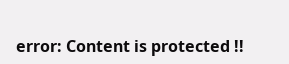error: Content is protected !!